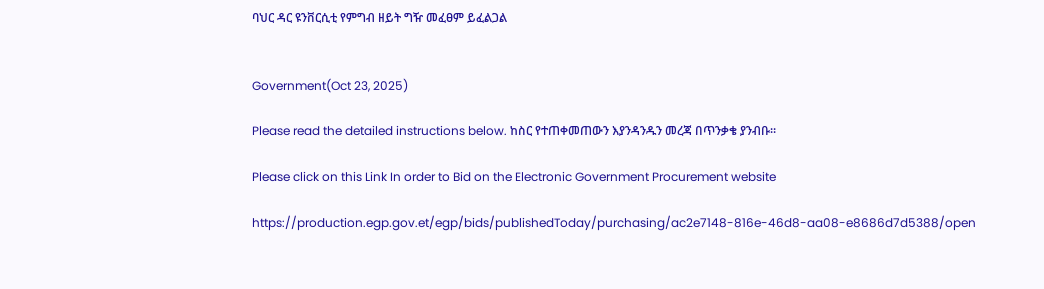ባህር ዳር ዩንቨርሲቲ የምግብ ዘይት ግዥ መፈፀም ይፈልጋል


Government(Oct 23, 2025)

Please read the detailed instructions below. ከስር የተጠቀመጠውን እያንዳንዱን መረጃ በጥንቃቄ ያንብቡ።

Please click on this Link In order to Bid on the Electronic Government Procurement website

https://production.egp.gov.et/egp/bids/publishedToday/purchasing/ac2e7148-816e-46d8-aa08-e8686d7d5388/open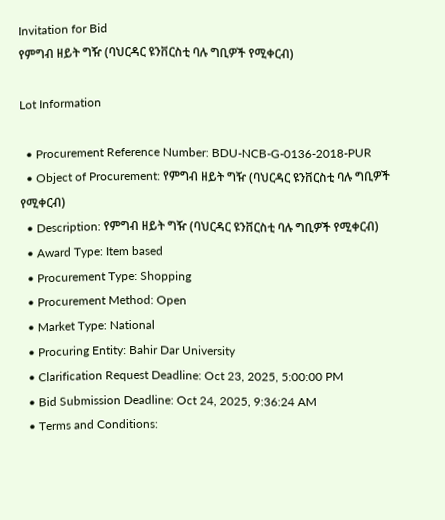Invitation for Bid
የምግብ ዘይት ግዥ (ባህርዳር ዩንቨርስቲ ባሉ ግቢዎች የሚቀርብ)

Lot Information

  • Procurement Reference Number: BDU-NCB-G-0136-2018-PUR
  • Object of Procurement: የምግብ ዘይት ግዥ (ባህርዳር ዩንቨርስቲ ባሉ ግቢዎች የሚቀርብ)
  • Description: የምግብ ዘይት ግዥ (ባህርዳር ዩንቨርስቲ ባሉ ግቢዎች የሚቀርብ)
  • Award Type: Item based
  • Procurement Type: Shopping
  • Procurement Method: Open
  • Market Type: National
  • Procuring Entity: Bahir Dar University
  • Clarification Request Deadline: Oct 23, 2025, 5:00:00 PM
  • Bid Submission Deadline: Oct 24, 2025, 9:36:24 AM
  • Terms and Conditions: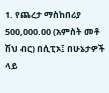1. የጨረታ ማስከበሪያ 500,000.00 (አምስት መቶ ሽህ ብር) በሲፒኦ፤ በሁኔታዎች ላይ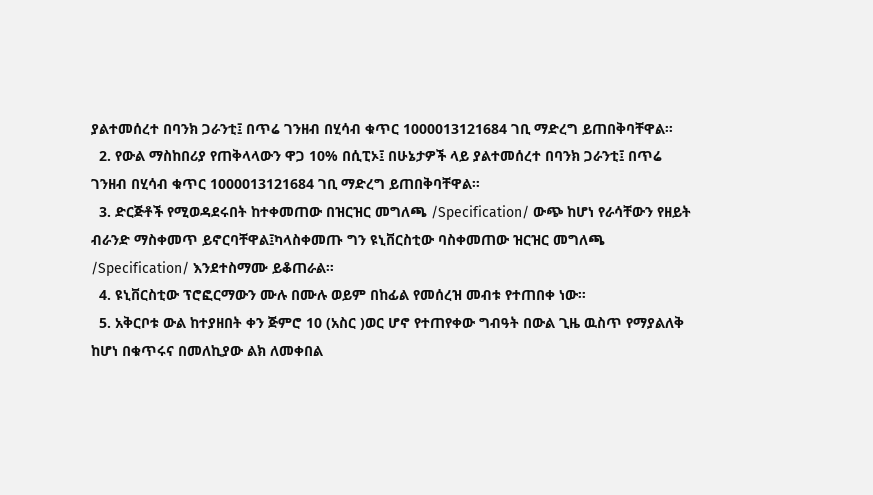ያልተመሰረተ በባንክ ጋራንቲ፤ በጥሬ ገንዘብ በሂሳብ ቁጥር 1000013121684 ገቢ ማድረግ ይጠበቅባቸዋል።
  2. የውል ማስከበሪያ የጠቅላላውን ዋጋ 10% በሲፒኦ፤ በሁኔታዎች ላይ ያልተመሰረተ በባንክ ጋራንቲ፤ በጥሬ ገንዘብ በሂሳብ ቁጥር 1000013121684 ገቢ ማድረግ ይጠበቅባቸዋል።
  3. ድርጅቶች የሚወዳደሩበት ከተቀመጠው በዝርዝር መግለጫ /Specification/ ውጭ ከሆነ የራሳቸውን የዘይት ብራንድ ማስቀመጥ ይኖርባቸዋል፤ካላስቀመጡ ግን ዩኒቨርስቲው ባስቀመጠው ዝርዝር መግለጫ /Specification/ እንደተስማሙ ይቆጠራል።
  4. ዩኒቨርስቲው ፕሮፎርማውን ሙሉ በሙሉ ወይም በከፊል የመሰረዝ መብቱ የተጠበቀ ነው።
  5. አቅርቦቱ ውል ከተያዘበት ቀን ጅምሮ 10 (አስር )ወር ሆኖ የተጠየቀው ግብዓት በውል ጊዜ ዉስጥ የማያልለቅ ከሆነ በቁጥሩና በመለኪያው ልክ ለመቀበል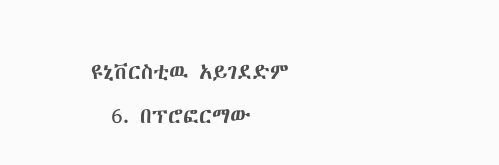ዩኒቨርስቲዉ አይገደድም
  6. በፕሮፎርማው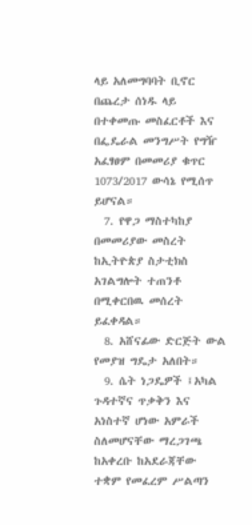ላይ አለመግባባት ቢኖር በጨረታ ሰነዱ ላይ በተቀመጡ መስፈርቶች እና በፌዴራል መንግሥት የግዥ አፈፃፀም በመመሪያ ቁጥር 1073/2017 ውሳኔ የሚሰጥ ይሆናል።
  7. የዋጋ ማስተካከያ በመመሪያው መስረት ከኢትዮጵያ ስታቲክስ አገልግሎት ተጠንቶ በሚቀርበዉ መሰረት ይፈቀዳል።
  8. አሸናፊው ድርጅት ውል የመያዝ ግዴታ አለበት።
  9. ሴት ነጋዴዎች ፤አካል ጉዳተኛና ጥቃቅን እና አነስተኛ ሆነው አምራች ስለመሆናቸው ማረጋገጫ ከአቀረቡ ከአደራጃቸው ተቋም የመፈረም ሥልጣን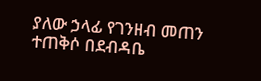ያለው ኃላፊ የገንዘብ መጠን ተጠቅሶ በደብዳቤ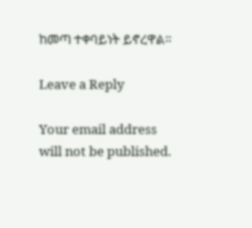ከመጣ ተቀባይነት ይኖረዋል።

Leave a Reply

Your email address will not be published.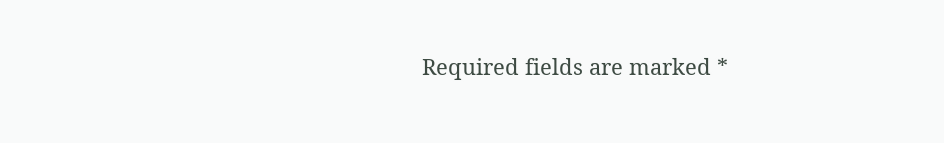Required fields are marked *